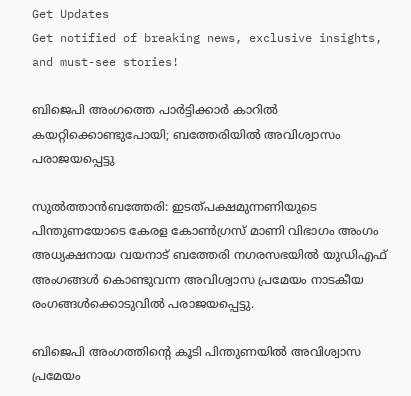Get Updates
Get notified of breaking news, exclusive insights, and must-see stories!

ബിജെപി അംഗത്തെ പാര്‍ട്ടിക്കാര്‍ കാറില്‍ കയറ്റിക്കൊണ്ടുപോയി; ബത്തേരിയില്‍ അവിശ്വാസം പരാജയപ്പെട്ടു

സുല്‍ത്താന്‍ബത്തേരി: ഇടത്പക്ഷമുന്നണിയുടെ പിന്തുണയോടെ കേരള കോണ്‍ഗ്രസ് മാണി വിഭാഗം അംഗം അധ്യക്ഷനായ വയനാട് ബത്തേരി നഗരസഭയില്‍ യുഡിഎഫ് അംഗങ്ങള്‍ കൊണ്ടുവന്ന അവിശ്വാസ പ്രമേയം നാടകീയ രംഗങ്ങള്‍ക്കൊടുവില്‍ പരാജയപ്പെട്ടു.

ബിജെപി അംഗത്തിന്‍റെ കൂടി പിന്തുണയില്‍ അവിശ്വാസ പ്രമേയം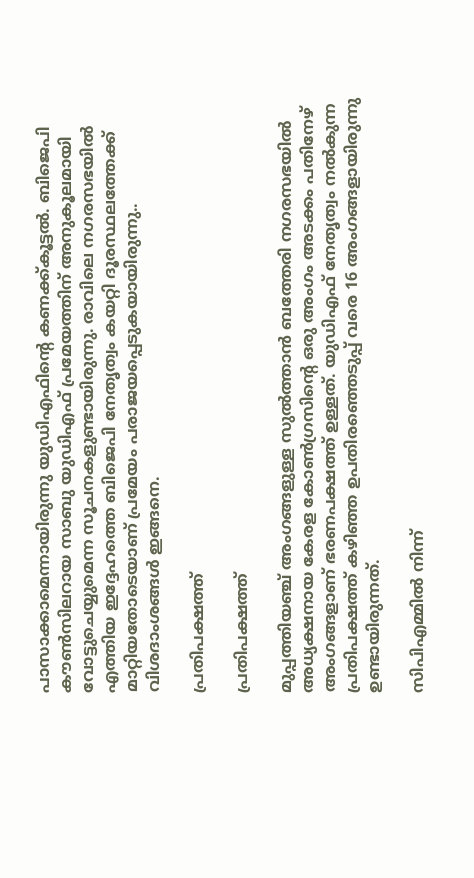പാസാക്കാമെന്നായിരുന്നു യുഡിഎഫിന്‍റെ കണക്ക്കൂട്ടല്‍. ബിജെപി കൗണ്‍സിലറായ സാബു യുഡിഎഫ് പ്രമേയത്തിന് അനുകൂലമായി വോട്ടുചെയ്യുമെന്ന സൂചനകളുണ്ടായിരുന്നു. രാവിലെ നഗരസഭയില്‍ എത്തിയ ഇദ്ദേഹത്തെ ബിജെപി നേതൃത്വം കയറ്റി ദൂരസ്ഥലത്തേക്ക് മാറ്റിയതോടെയാണ് പ്രമേയം പരാജയപ്പെടുകയായിരുന്നു.. വിശദാംശങ്ങള്‍ ഇങ്ങനെ.

പ്രതിപക്ഷത്ത്

പ്രതിപക്ഷത്ത്

മുപ്പത്തിയഞ്ച് അംഗങ്ങളുള്ള സുല്‍ത്താന്‍ ബത്തേരി നഗരസഭയില്‍ അധ്യക്ഷനായ കേരള കോണ്‍ഗ്രസിന്‍റെ ഒരു അംഗം അടക്കം പതിനേഴ് അംഗങ്ങളാണ് ഭരണപക്ഷത്ത് ഉള്ളത്. യുഡിഎഫ് നേതൃത്വം നല്‍കുന്ന പ്രതിപക്ഷത്ത് കഴിഞ്ഞ ഉപതിരഞ്ഞെടുപ്പ് വരെ 16 അംഗങ്ങളായിരുന്നു ഉണ്ടായിരുന്നത്.

സിപിഎമ്മില്‍ നിന്ന്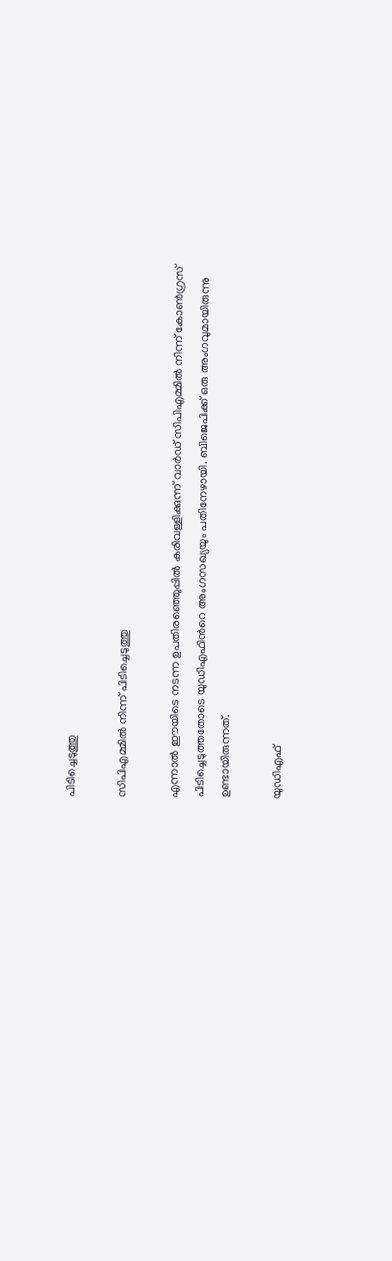പിടിച്ചെടുത്തു

സിപിഎമ്മില്‍ നിന്ന് പിടിച്ചെടുത്തു

എന്നാല്‍ ഈയിടെ നടന്ന ഉപതിരഞ്ഞെുപ്പില്‍ കരിവള്ളിക്കുന്ന് വാര്‍ഡ് സിപിഎമ്മില്‍ നിന്ന് കോണ്‍ഗ്രസ് പിടിച്ചെടുത്തതോടെ യുഡിഎഫിന്‍റെ അംഗസഖ്യയും പതിനേഴായി. ബിജെപിക്ക് ഒരു അംഗവുമായിരുന്നു ഉണ്ടായിരുന്നത്.

യുഡിഎഫ്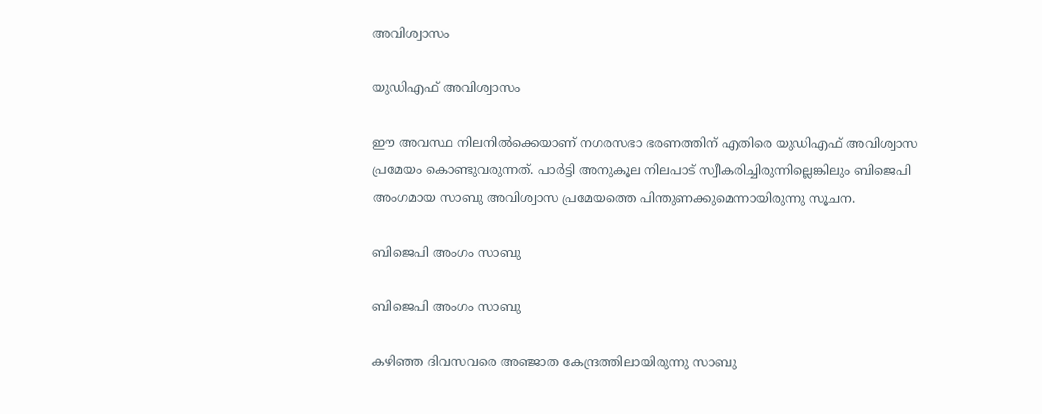അവിശ്വാസം

യുഡിഎഫ് അവിശ്വാസം

ഈ അവസ്ഥ നിലനില്‍ക്കെയാണ് നഗരസഭാ ഭരണത്തിന് എതിരെ യുഡിഎഫ് അവിശ്വാസ പ്രമേയം കൊണ്ടുവരുന്നത്. പാര്‍ട്ടി അനുകൂല നിലപാട് സ്വീകരിച്ചിരുന്നില്ലെങ്കിലും ബിജെപി അംഗമായ സാബു അവിശ്വാസ പ്രമേയത്തെ പിന്തുണക്കുമെന്നായിരുന്നു സൂചന.

ബിജെപി അംഗം സാബു

ബിജെപി അംഗം സാബു

കഴിഞ്ഞ ദിവസവരെ അഞ്ജാത കേന്ദ്രത്തിലായിരുന്നു സാബു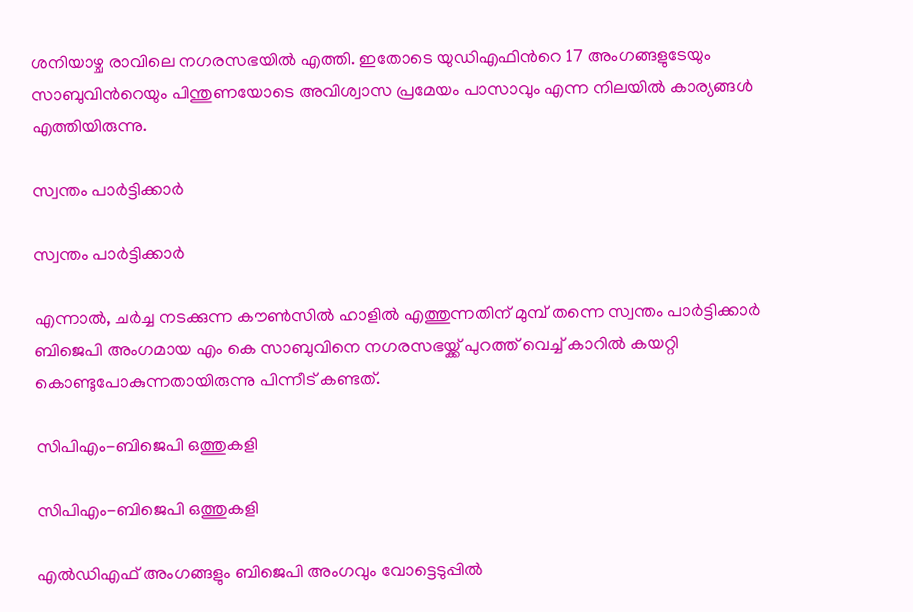ശനിയാഴ്ച രാവിലെ നഗരസഭയില്‍ എത്തി. ഇതോടെ യുഡിഎഫിന്‍റെ 17 അംഗങ്ങളുടേയും സാബുവിന്‍റെയും പിന്തുണയോടെ അവിശ്വാസ പ്രമേയം പാസാവും എന്ന നിലയില്‍ കാര്യങ്ങള്‍ എത്തിയിരുന്നു.

സ്വന്തം പാര്‍ട്ടിക്കാര്‍

സ്വന്തം പാര്‍ട്ടിക്കാര്‍

എന്നാല്‍, ചര്‍ച്ച നടക്കുന്ന കൗണ്‍സില്‍ ഹാളില്‍ എത്തുന്നതിന് മുമ്പ് തന്നെ സ്വന്തം പാര്‍ട്ടിക്കാര്‍ ബിജെപി അംഗമായ എം കെ സാബുവിനെ നഗരസഭയ്ക്ക് പുറത്ത് വെച്ച് കാറില്‍ കയറ്റി കൊണ്ടുപോകുന്നതായിരുന്നു പിന്നീട് കണ്ടത്.

സിപിഎം-ബിജെപി ഒത്തുകളി

സിപിഎം-ബിജെപി ഒത്തുകളി

എല്‍ഡിഎഫ് അംഗങ്ങളും ബിജെപി അംഗവും വോട്ടെടുപ്പില്‍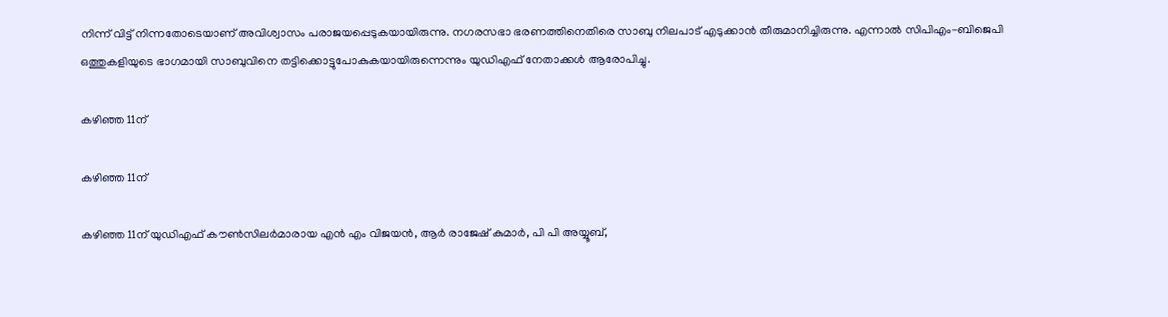നിന്ന് വിട്ട് നിന്നതോടെയാണ് അവിശ്വാസം പരാജയപ്പെടുകയായിരുന്നു. നഗരസഭാ ഭരണത്തിനെതിരെ സാബു നിലപാട് എടുക്കാന്‍ തീരുമാനിച്ചിരുന്നു. എന്നാല്‍ സിപിഎം-ബിജെപി ഒത്തുകളിയുടെ ഭാഗമായി സാബുവിനെ തട്ടിക്കൊട്ടുപോകുകയായിരുന്നെന്നും യുഡിഎഫ് നേതാക്കള്‍ ആരോപിച്ചു.

കഴിഞ്ഞ 11ന്

കഴിഞ്ഞ 11ന്

കഴിഞ്ഞ 11ന് യുഡിഎഫ് കൗണ്‍സിലര്‍മാരായ എന്‍ എം വിജയന്‍, ആര്‍ രാജേഷ് കുമാര്‍, പി പി അയ്യൂബ്,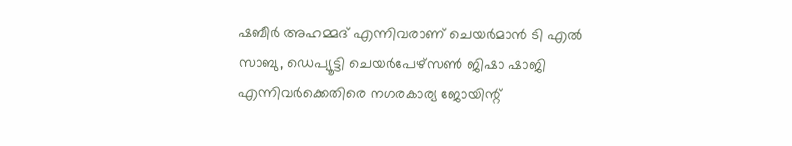ഷബീര്‍ അഹമ്മദ് എന്നിവരാണ് ചെയര്‍മാന്‍ ടി എല്‍ സാബു, ഡെപ്യൂട്ടി ചെയര്‍പേഴ്‌സണ്‍ ജിഷാ ഷാജി എന്നിവര്‍ക്കെതിരെ നഗരകാര്യ ജോയിന്റ്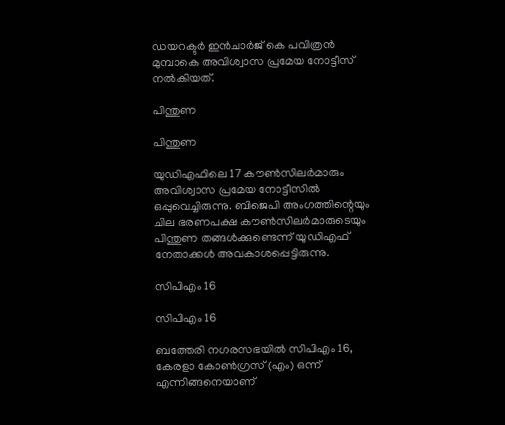ഡയറക്ടര്‍ ഇന്‍ചാര്‍ജ് കെ പവിത്രന്‍ മുമ്പാകെ അവിശ്വാസ പ്രമേയ നോട്ടീസ് നല്‍കിയത്.

പിന്തുണ

പിന്തുണ

യുഡിഎഫിലെ 17 കൗണ്‍സിലര്‍മാരും അവിശ്വാസ പ്രമേയ നോട്ടീസില്‍ ഒപ്പുവെച്ചിരുന്നു. ബിജെപി അംഗത്തിന്റെയും ചില ഭരണപക്ഷ കൗണ്‍സിലര്‍മാരുടെയും പിന്തുണ തങ്ങള്‍ക്കുണ്ടെന്ന് യുഡിഎഫ് നേതാക്കള്‍ അവകാശപ്പെട്ടിരുന്നു.

സിപിഎം 16

സിപിഎം 16

ബത്തേരി നഗരസഭയില്‍ സിപിഎം 16, കേരളാ കോണ്‍ഗ്രസ് (എം) ഒന്ന് എന്നിങ്ങനെയാണ്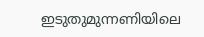ഇടുതുമുന്നണിയിലെ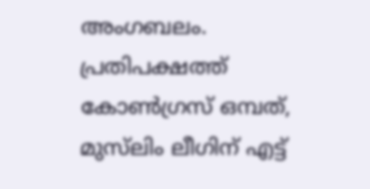അംഗബലം. പ്രതിപക്ഷത്ത് കോണ്‍ഗ്രസ് ഒമ്പത്, മുസ്‌ലിം ലീഗിന് എട്ട്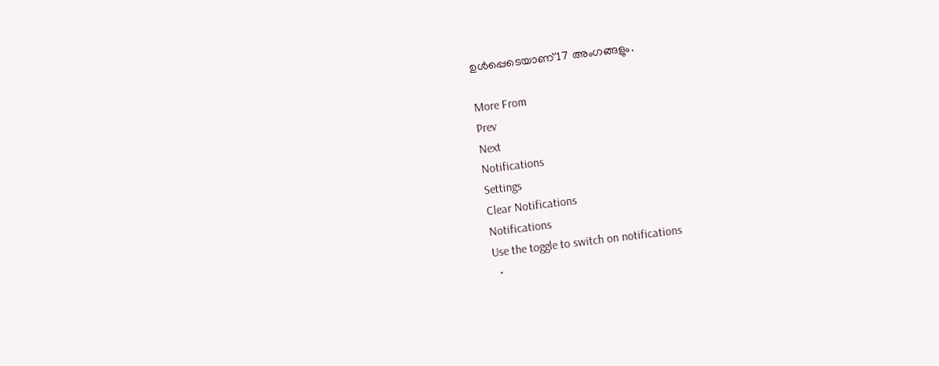ഉള്‍പ്പെടെയാണ് 17 അംഗങ്ങളും.

More From
Prev
Next
Notifications
Settings
Clear Notifications
Notifications
Use the toggle to switch on notifications
  •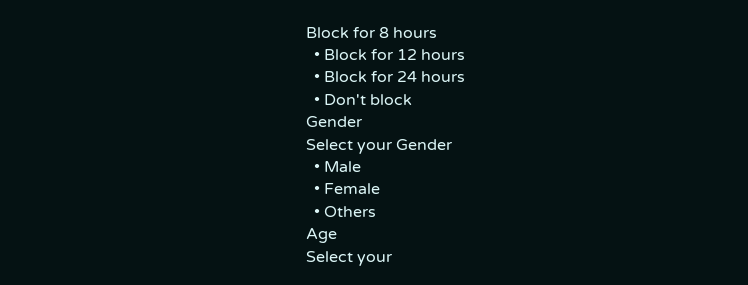Block for 8 hours
  • Block for 12 hours
  • Block for 24 hours
  • Don't block
Gender
Select your Gender
  • Male
  • Female
  • Others
Age
Select your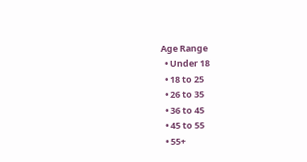Age Range
  • Under 18
  • 18 to 25
  • 26 to 35
  • 36 to 45
  • 45 to 55
  • 55+